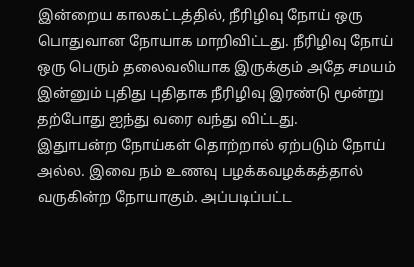இன்றைய காலகட்டத்தில், நீரிழிவு நோய் ஒரு பொதுவான நோயாக மாறிவிட்டது. நீரிழிவு நோய் ஒரு பெரும் தலைவலியாக இருக்கும் அதே சமயம் இன்னும் புதிது புதிதாக நீரிழிவு இரண்டு மூன்று தற்போது ஐந்து வரை வந்து விட்டது.
இதுாபன்ற நோய்கள் தொற்றால் ஏற்படும் நோய் அல்ல. இவை நம் உணவு பழக்கவழக்கத்தால் வருகின்ற நோயாகும். அப்படிப்பட்ட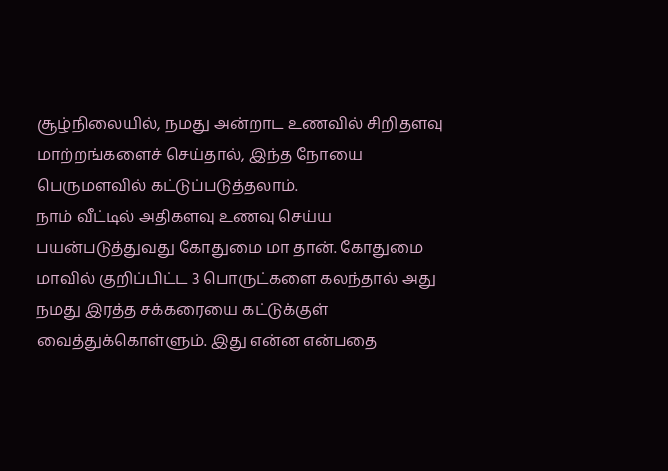சூழ்நிலையில், நமது அன்றாட உணவில் சிறிதளவு மாற்றங்களைச் செய்தால், இந்த நோயை பெருமளவில் கட்டுப்படுத்தலாம்.
நாம் வீட்டில் அதிகளவு உணவு செய்ய பயன்படுத்துவது கோதுமை மா தான். கோதுமை மாவில் குறிப்பிட்ட 3 பொருட்களை கலந்தால் அது நமது இரத்த சக்கரையை கட்டுக்குள் வைத்துக்கொள்ளும். இது என்ன என்பதை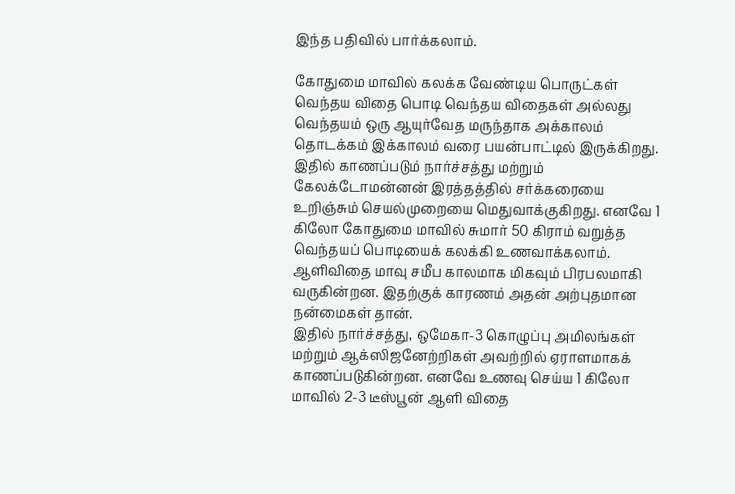இந்த பதிவில் பார்க்கலாம்.

கோதுமை மாவில் கலக்க வேண்டிய பொருட்கள்
வெந்தய விதை பொடி வெந்தய விதைகள் அல்லது வெந்தயம் ஒரு ஆயுர்வேத மருந்தாக அக்காலம் தொடக்கம் இக்காலம் வரை பயன்பாட்டில் இருக்கிறது.
இதில் காணப்படும் நார்ச்சத்து மற்றும் கேலக்டோமன்னன் இரத்தத்தில் சர்க்கரையை உறிஞ்சும் செயல்முறையை மெதுவாக்குகிறது. எனவே 1 கிலோ கோதுமை மாவில் சுமார் 50 கிராம் வறுத்த வெந்தயப் பொடியைக் கலக்கி உணவாக்கலாம்.
ஆளிவிதை மாவு சமீப காலமாக மிகவும் பிரபலமாகி வருகின்றன. இதற்குக் காரணம் அதன் அற்புதமான நன்மைகள் தான்.
இதில் நார்ச்சத்து, ஒமேகா-3 கொழுப்பு அமிலங்கள் மற்றும் ஆக்ஸிஜனேற்றிகள் அவற்றில் ஏராளமாகக் காணப்படுகின்றன. எனவே உணவு செய்ய 1 கிலோ மாவில் 2-3 டீஸ்பூன் ஆளி விதை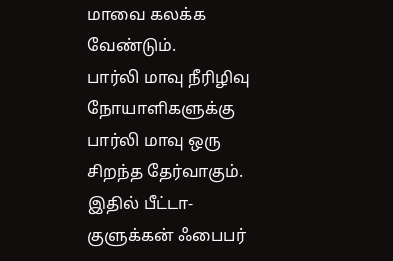மாவை கலக்க வேண்டும்.
பார்லி மாவு நீரிழிவு நோயாளிகளுக்கு பார்லி மாவு ஒரு சிறந்த தேர்வாகும். இதில் பீட்டா-குளுக்கன் ஃபைபர்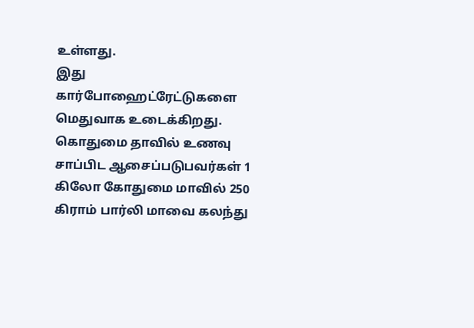உள்ளது.
இது கார்போஹைட்ரேட்டுகளை மெதுவாக உடைக்கிறது. கொதுமை தாவில் உணவு சாப்பிட ஆசைப்படுபவர்கள் 1 கிலோ கோதுமை மாவில் 250 கிராம் பார்லி மாவை கலந்து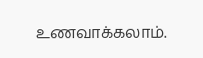உணவாக்கலாம்.